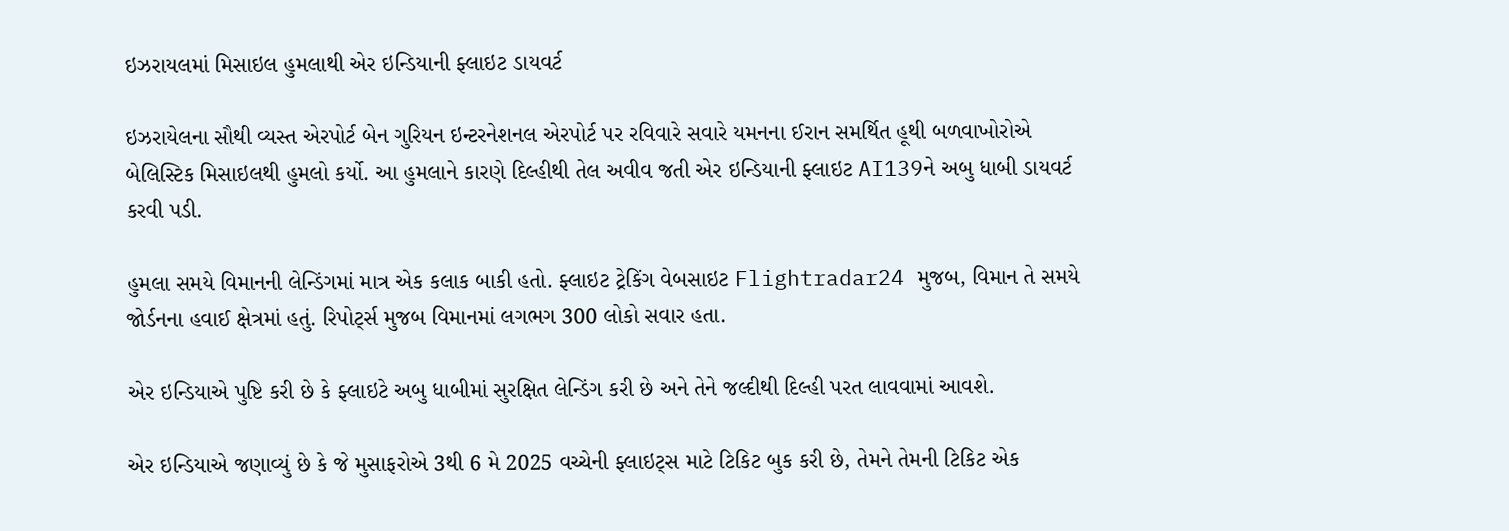ઇઝરાયલમાં મિસાઇલ હુમલાથી એર ઇન્ડિયાની ફ્લાઇટ ડાયવર્ટ

ઇઝરાયેલના સૌથી વ્યસ્ત એરપોર્ટ બેન ગુરિયન ઇન્ટરનેશનલ એરપોર્ટ પર રવિવારે સવારે યમનના ઈરાન સમર્થિત હૂથી બળવાખોરોએ બેલિસ્ટિક મિસાઇલથી હુમલો કર્યો. આ હુમલાને કારણે દિલ્હીથી તેલ અવીવ જતી એર ઇન્ડિયાની ફ્લાઇટ AI139ને અબુ ધાબી ડાયવર્ટ કરવી પડી.

હુમલા સમયે વિમાનની લેન્ડિંગમાં માત્ર એક કલાક બાકી હતો. ફ્લાઇટ ટ્રેકિંગ વેબસાઇટ Flightradar24 મુજબ, વિમાન તે સમયે જોર્ડનના હવાઈ ક્ષેત્રમાં હતું. રિપોર્ટ્સ મુજબ વિમાનમાં લગભગ 300 લોકો સવાર હતા.

એર ઇન્ડિયાએ પુષ્ટિ કરી છે કે ફ્લાઇટે અબુ ધાબીમાં સુરક્ષિત લેન્ડિંગ કરી છે અને તેને જલ્દીથી દિલ્હી પરત લાવવામાં આવશે.

એર ઇન્ડિયાએ જણાવ્યું છે કે જે મુસાફરોએ 3થી 6 મે 2025 વચ્ચેની ફ્લાઇટ્સ માટે ટિકિટ બુક કરી છે, તેમને તેમની ટિકિટ એક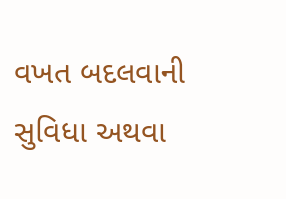વખત બદલવાની સુવિધા અથવા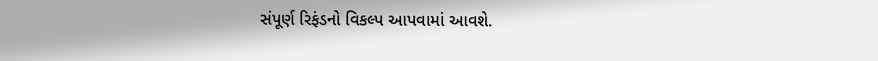સંપૂર્ણ રિફંડનો વિકલ્પ આપવામાં આવશે.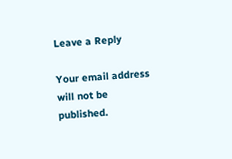Leave a Reply

Your email address will not be published.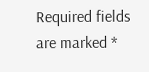Required fields are marked *